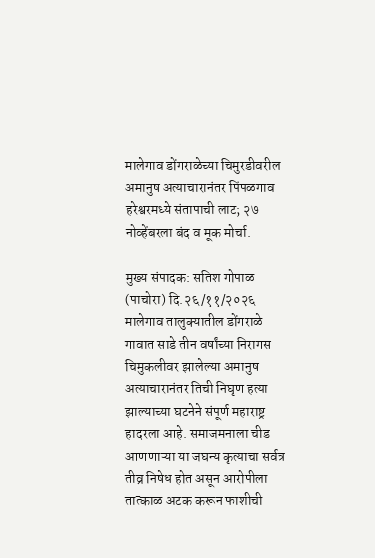मालेगाव डोंगराळेच्या चिमुरडीवरील अमानुष अत्याचारानंतर पिंपळगाव हरेश्वरमध्ये संतापाची लाट; २७ नोव्हेंबरला बंद व मूक मोर्चा.

मुख्य संपादक: सतिश गोपाळ
(पाचोरा) दि.२६/११/२०२६
मालेगाव तालुक्यातील डोंगराळे गावात साडे तीन वर्षांच्या निरागस चिमुकलीवर झालेल्या अमानुष अत्याचारानंतर तिची निघृण हत्या झाल्याच्या घटनेने संपूर्ण महाराष्ट्र हादरला आहे. समाजमनाला चीड आणणाऱ्या या जघन्य कृत्याचा सर्वत्र तीव्र निषेध होत असून आरोपीला तात्काळ अटक करून फाशीची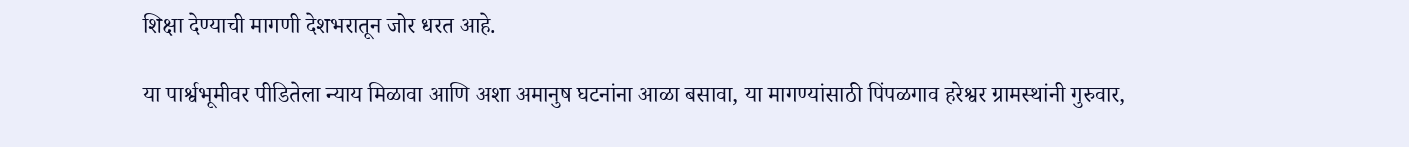शिक्षा देण्याची मागणी देशभरातून जोर धरत आहे.

या पार्श्वभूमीवर पीडितेला न्याय मिळावा आणि अशा अमानुष घटनांना आळा बसावा, या मागण्यांसाठी पिंपळगाव हरेश्वर ग्रामस्थांनी गुरुवार,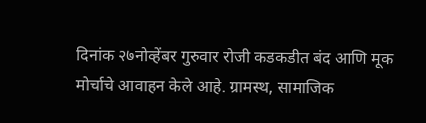दिनांक २७नोव्हेंबर गुरुवार रोजी कडकडीत बंद आणि मूक मोर्चाचे आवाहन केले आहे. ग्रामस्थ, सामाजिक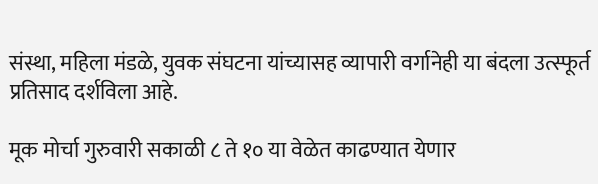संस्था, महिला मंडळे, युवक संघटना यांच्यासह व्यापारी वर्गानेही या बंदला उत्स्फूर्त प्रतिसाद दर्शविला आहे.

मूक मोर्चा गुरुवारी सकाळी ८ ते १० या वेळेत काढण्यात येणार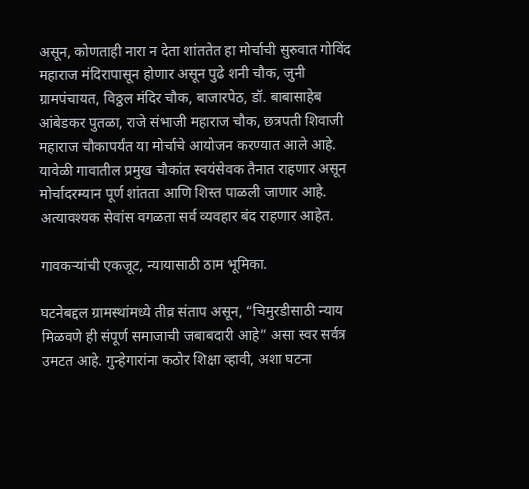असून, कोणताही नारा न देता शांततेत हा मोर्चाची सुरुवात गोविंद महाराज मंदिरापासून होणार असून पुढे शनी चौक, जुनी ग्रामपंचायत, विठ्ठल मंदिर चौक, बाजारपेठ, डॉ. बाबासाहेब आंबेडकर पुतळा, राजे संभाजी महाराज चौक, छत्रपती शिवाजी महाराज चौकापर्यंत या मोर्चाचे आयोजन करण्यात आले आहे. यावेळी गावातील प्रमुख चौकांत स्वयंसेवक तैनात राहणार असून मोर्चादरम्यान पूर्ण शांतता आणि शिस्त पाळली जाणार आहे. अत्यावश्यक सेवांस वगळता सर्व व्यवहार बंद राहणार आहेत.

गावकऱ्यांची एकजूट, न्यायासाठी ठाम भूमिका.

घटनेबद्दल ग्रामस्थांमध्ये तीव्र संताप असून, “चिमुरडीसाठी न्याय मिळवणे ही संपूर्ण समाजाची जबाबदारी आहे” असा स्वर सर्वत्र उमटत आहे. गुन्हेगारांना कठोर शिक्षा व्हावी, अशा घटना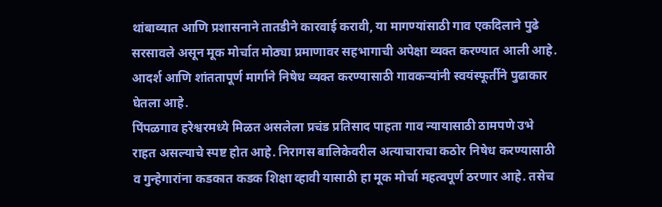थांबाव्यात आणि प्रशासनाने तातडीने कारवाई करावी, या मागण्यांसाठी गाव एकदिलाने पुढे सरसावले असून मूक मोर्चात मोठ्या प्रमाणावर सहभागाची अपेक्षा व्यक्त करण्यात आली आहे. आदर्श आणि शांततापूर्ण मार्गाने निषेध व्यक्त करण्यासाठी गावकऱ्यांनी स्वयंस्फूर्तीने पुढाकार घेतला आहे.
पिंपळगाव हरेश्वरमध्ये मिळत असलेला प्रचंड प्रतिसाद पाहता गाव न्यायासाठी ठामपणे उभे राहत असल्याचे स्पष्ट होत आहे. निरागस बालिकेवरील अत्याचाराचा कठोर निषेध करण्यासाठी व गुन्हेगारांना कडकात कडक शिक्षा व्हावी यासाठी हा मूक मोर्चा महत्वपूर्ण ठरणार आहे. तसेच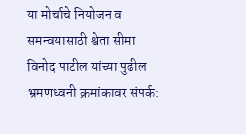या मोर्चाचे नियोजन व समन्वयासाठी श्वेता सीमा विनोद पाटील यांच्या पुढील भ्रमणध्वनी क्रमांकावर संपर्क: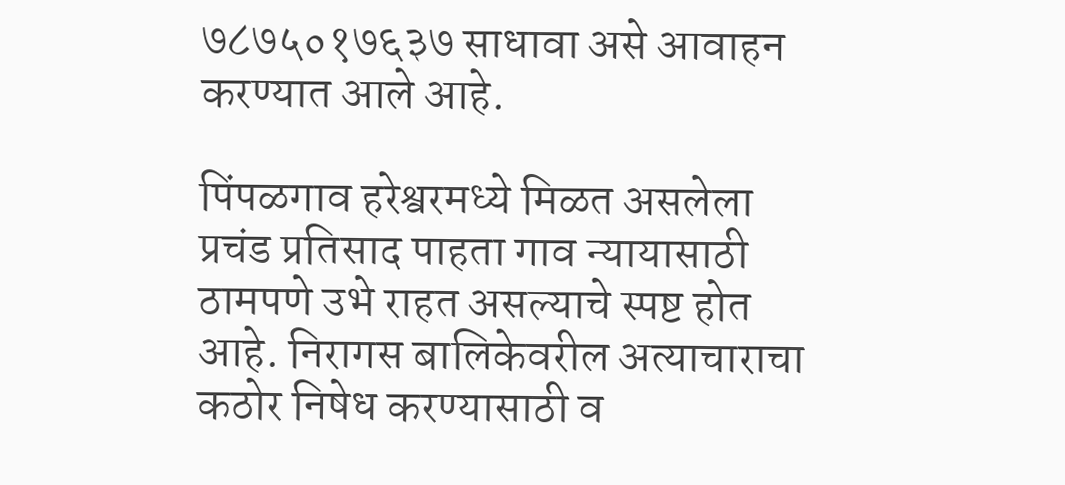७८७५०१७६३७ साधावा असे आवाहन करण्यात आले आहे.

पिंपळगाव हरेश्वरमध्ये मिळत असलेला प्रचंड प्रतिसाद पाहता गाव न्यायासाठी ठामपणे उभे राहत असल्याचे स्पष्ट होत आहे. निरागस बालिकेवरील अत्याचाराचा कठोर निषेध करण्यासाठी व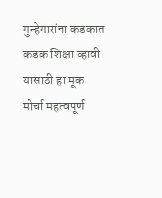गुन्हेगारांना कडकात कडक शिक्षा व्हावी यासाठी हा मूक मोर्चा महत्वपूर्ण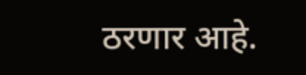ठरणार आहे.